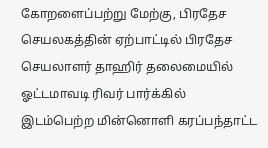கோறளைப்பற்று மேற்கு, பிரதேச செயலகத்தின் ஏற்பாட்டில் பிரதேச செயலாளர் தாஹிர் தலைமையில் ஓட்டமாவடி ரிவர் பார்க்கில் இடம்பெற்ற மின்னொளி கரப்பந்தாட்ட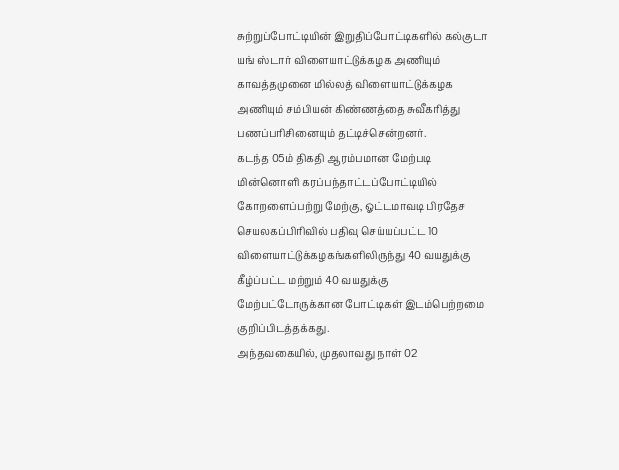சுற்றுப்போட்டியின் இறுதிப்போட்டிகளில் கல்குடா யங் ஸ்டார் விளையாட்டுக்கழக அணியும் காவத்தமுனை மில்லத் விளையாட்டுக்கழக அணியும் சம்பியன் கிண்ணத்தை சுவீகரித்து பணப்பரிசினையும் தட்டிச்சென்றனர்.
கடந்த 05ம் திகதி ஆரம்பமான மேற்படி மின்னொளி கரப்பந்தாட்டப்போட்டியில் கோறளைப்பற்று மேற்கு, ஓட்டமாவடி பிரதேச செயலகப்பிரிவில் பதிவு செய்யப்பட்ட 10 விளையாட்டுக்கழகங்களிலிருந்து 40 வயதுக்கு கீழ்ப்பட்ட மற்றும் 40 வயதுக்கு மேற்பட்டோருக்கான போட்டிகள் இடம்பெற்றமை குறிப்பிடத்தக்கது.
அந்தவகையில், முதலாவது நாள் 02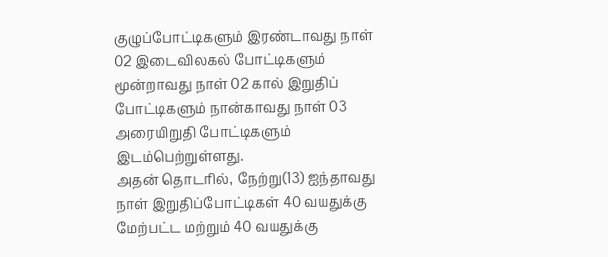குழுப்போட்டிகளும் இரண்டாவது நாள் 02 இடைவிலகல் போட்டிகளும் மூன்றாவது நாள் 02 கால் இறுதிப் போட்டிகளும் நான்காவது நாள் 03 அரையிறுதி போட்டிகளும் இடம்பெற்றுள்ளது.
அதன் தொடரில், நேற்று(13) ஐந்தாவது நாள் இறுதிப்போட்டிகள் 40 வயதுக்கு மேற்பட்ட மற்றும் 40 வயதுக்கு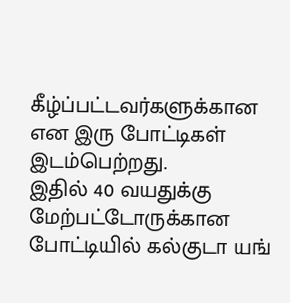கீழ்ப்பட்டவர்களுக்கான என இரு போட்டிகள் இடம்பெற்றது.
இதில் 40 வயதுக்கு மேற்பட்டோருக்கான போட்டியில் கல்குடா யங்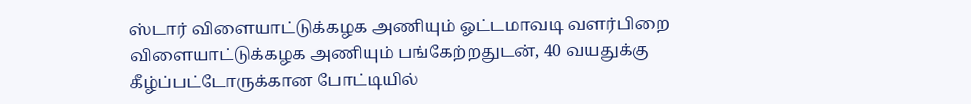ஸ்டார் விளையாட்டுக்கழக அணியும் ஓட்டமாவடி வளர்பிறை விளையாட்டுக்கழக அணியும் பங்கேற்றதுடன், 40 வயதுக்கு கீழ்ப்பட்டோருக்கான போட்டியில்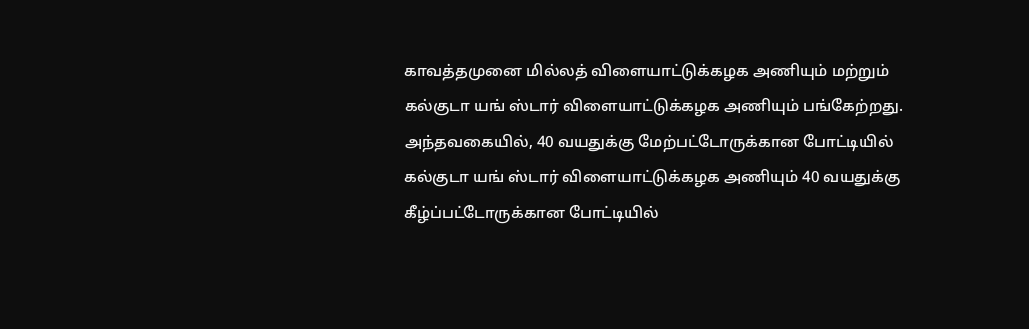காவத்தமுனை மில்லத் விளையாட்டுக்கழக அணியும் மற்றும் கல்குடா யங் ஸ்டார் விளையாட்டுக்கழக அணியும் பங்கேற்றது.
அந்தவகையில், 40 வயதுக்கு மேற்பட்டோருக்கான போட்டியில் கல்குடா யங் ஸ்டார் விளையாட்டுக்கழக அணியும் 40 வயதுக்கு கீழ்ப்பட்டோருக்கான போட்டியில்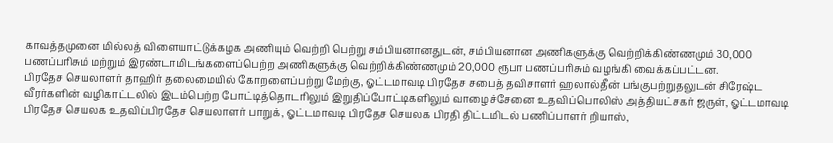காவத்தமுனை மில்லத் விளையாட்டுக்கழக அணியும் வெற்றி பெற்று சம்பியனானதுடன், சம்பியனான அணிகளுக்கு வெற்றிக்கிண்ணமும் 30,000 பணப்பரிசும் மற்றும் இரண்டாமிடங்களைப்பெற்ற அணிகளுக்கு வெற்றிக்கிண்ணமும் 20,000 ரூபா பணப்பரிசும் வழங்கி வைக்கப்பட்டன.
பிரதேச செயலாளர் தாஹிர் தலைமையில் கோறளைப்பற்று மேற்கு, ஓட்டமாவடி பிரதேச சபைத் தவிசாளர் ஹலால்தீன் பங்குபற்றுதலுடன் சிரேஷ்ட வீரர்களின் வழிகாட்டலில் இடம்பெற்ற போட்டித்தொடரிலும் இறுதிப்போட்டிகளிலும் வாழைச்சேனை உதவிப்பொலிஸ் அத்தியட்சகர் ஜருள், ஓட்டமாவடி பிரதேச செயலக உதவிப்பிரதேச செயலாளர் பாறுக், ஓட்டமாவடி பிரதேச செயலக பிரதி திட்டமிடல் பணிப்பாளர் றியாஸ்,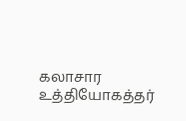கலாசார உத்தியோகத்தர்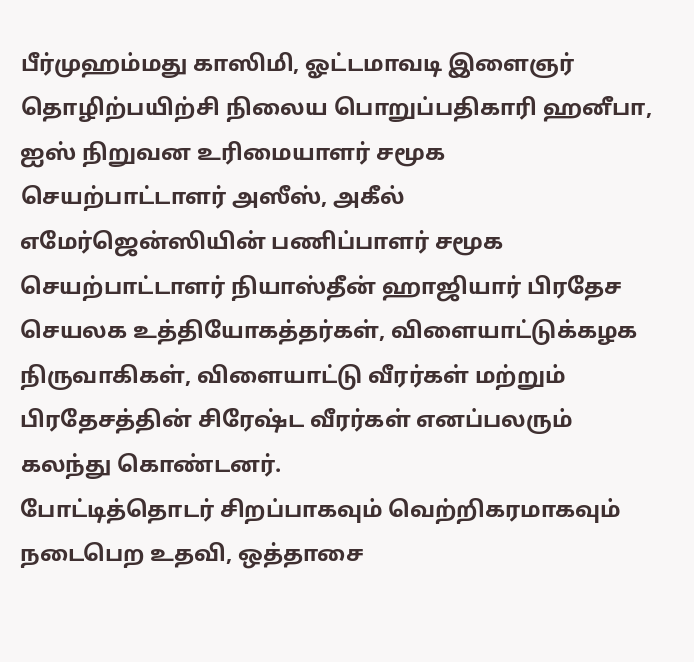பீர்முஹம்மது காஸிமி, ஓட்டமாவடி இளைஞர் தொழிற்பயிற்சி நிலைய பொறுப்பதிகாரி ஹனீபா, ஐஸ் நிறுவன உரிமையாளர் சமூக செயற்பாட்டாளர் அஸீஸ், அகீல் எமேர்ஜென்ஸியின் பணிப்பாளர் சமூக செயற்பாட்டாளர் நியாஸ்தீன் ஹாஜியார் பிரதேச செயலக உத்தியோகத்தர்கள், விளையாட்டுக்கழக நிருவாகிகள், விளையாட்டு வீரர்கள் மற்றும் பிரதேசத்தின் சிரேஷ்ட வீரர்கள் எனப்பலரும் கலந்து கொண்டனர்.
போட்டித்தொடர் சிறப்பாகவும் வெற்றிகரமாகவும் நடைபெற உதவி, ஒத்தாசை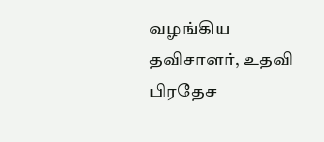வழங்கிய தவிசாளர், உதவி பிரதேச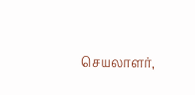செயலாளர்,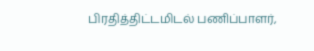பிரதித்திட்டமிடல் பணிப்பாளர்,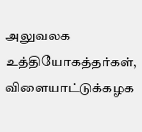அலுவலக உத்தியோகத்தர்கள், விளையாட்டுக்கழக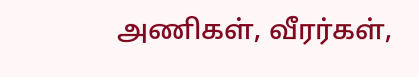அணிகள், வீரர்கள்,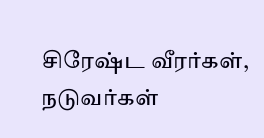சிரேஷ்ட வீரர்கள், நடுவர்கள்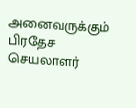அனைவருக்கும் பிரதேச செயலாளர்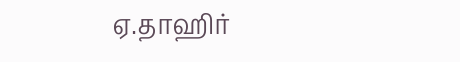ஏ.தாஹிர்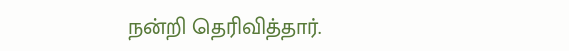நன்றி தெரிவித்தார்.